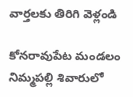వార్తలకు తిరిగి వెళ్లండి

కోనరావుపేట మండలం నిమ్మపల్లి శివారులో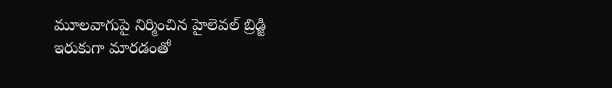మూలవాగుపై నిర్మించిన హైలెవల్ బ్రిడ్జి ఇరుకుగా మారడంతో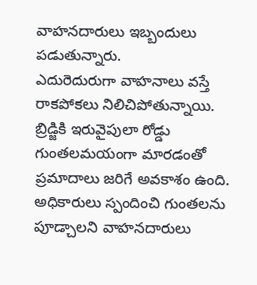వాహనదారులు ఇబ్బందులు పడుతున్నారు.
ఎదురెదురుగా వాహనాలు వస్తే రాకపోకలు నిలిచిపోతున్నాయి. బ్రిడ్జికి ఇరువైపులా రోడ్డు గుంతలమయంగా మారడంతో ప్రమాదాలు జరిగే అవకాశం ఉంది. అధికారులు స్పందించి గుంతలను పూడ్చాలని వాహనదారులు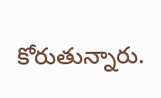కోరుతున్నారు.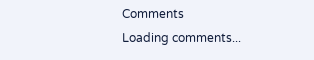Comments
Loading comments...